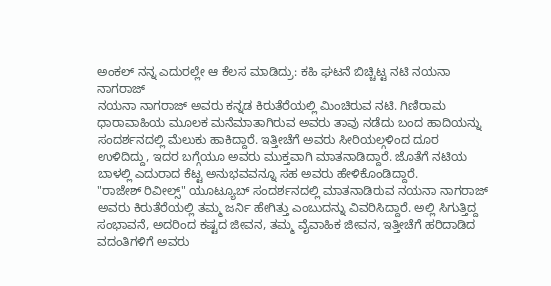ಅಂಕಲ್ ನನ್ನ ಎದುರಲ್ಲೇ ಆ ಕೆಲಸ ಮಾಡಿದ್ರು: ಕಹಿ ಘಟನೆ ಬಿಚ್ಚಿಟ್ಟ ನಟಿ ನಯನಾ ನಾಗರಾಜ್
ನಯನಾ ನಾಗರಾಜ್ ಅವರು ಕನ್ನಡ ಕಿರುತೆರೆಯಲ್ಲಿ ಮಿಂಚಿರುವ ನಟಿ. ಗಿಣಿರಾಮ ಧಾರಾವಾಹಿಯ ಮೂಲಕ ಮನೆಮಾತಾಗಿರುವ ಅವರು ತಾವು ನಡೆದು ಬಂದ ಹಾದಿಯನ್ನು ಸಂದರ್ಶನದಲ್ಲಿ ಮೆಲುಕು ಹಾಕಿದ್ದಾರೆ. ಇತ್ತೀಚೆಗೆ ಅವರು ಸೀರಿಯಲ್ಗಳಿಂದ ದೂರ ಉಳಿದಿದ್ದು, ಇದರ ಬಗ್ಗೆಯೂ ಅವರು ಮುಕ್ತವಾಗಿ ಮಾತನಾಡಿದ್ದಾರೆ. ಜೊತೆಗೆ ನಟಿಯ ಬಾಳಲ್ಲಿ ಎದುರಾದ ಕೆಟ್ಟ ಅನುಭವವನ್ನೂ ಸಹ ಅವರು ಹೇಳಿಕೊಂಡಿದ್ದಾರೆ.
"ರಾಜೇಶ್ ರಿವೀಲ್ಸ್" ಯೂಟ್ಯೂಬ್ ಸಂದರ್ಶನದಲ್ಲಿ ಮಾತನಾಡಿರುವ ನಯನಾ ನಾಗರಾಜ್ ಅವರು ಕಿರುತೆರೆಯಲ್ಲಿ ತಮ್ಮ ಜರ್ನಿ ಹೇಗಿತ್ತು ಎಂಬುದನ್ನು ವಿವರಿಸಿದ್ದಾರೆ. ಅಲ್ಲಿ ಸಿಗುತ್ತಿದ್ದ ಸಂಭಾವನೆ, ಅದರಿಂದ ಕಷ್ಟದ ಜೀವನ, ತಮ್ಮ ವೈವಾಹಿಕ ಜೀವನ, ಇತ್ತೀಚೆಗೆ ಹರಿದಾಡಿದ ವದಂತಿಗಳಿಗೆ ಅವರು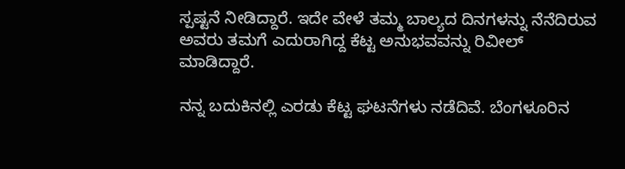ಸ್ಪಷ್ಟನೆ ನೀಡಿದ್ದಾರೆ. ಇದೇ ವೇಳೆ ತಮ್ಮ ಬಾಲ್ಯದ ದಿನಗಳನ್ನು ನೆನೆದಿರುವ ಅವರು ತಮಗೆ ಎದುರಾಗಿದ್ದ ಕೆಟ್ಟ ಅನುಭವವನ್ನು ರಿವೀಲ್ ಮಾಡಿದ್ದಾರೆ.

ನನ್ನ ಬದುಕಿನಲ್ಲಿ ಎರಡು ಕೆಟ್ಟ ಘಟನೆಗಳು ನಡೆದಿವೆ. ಬೆಂಗಳೂರಿನ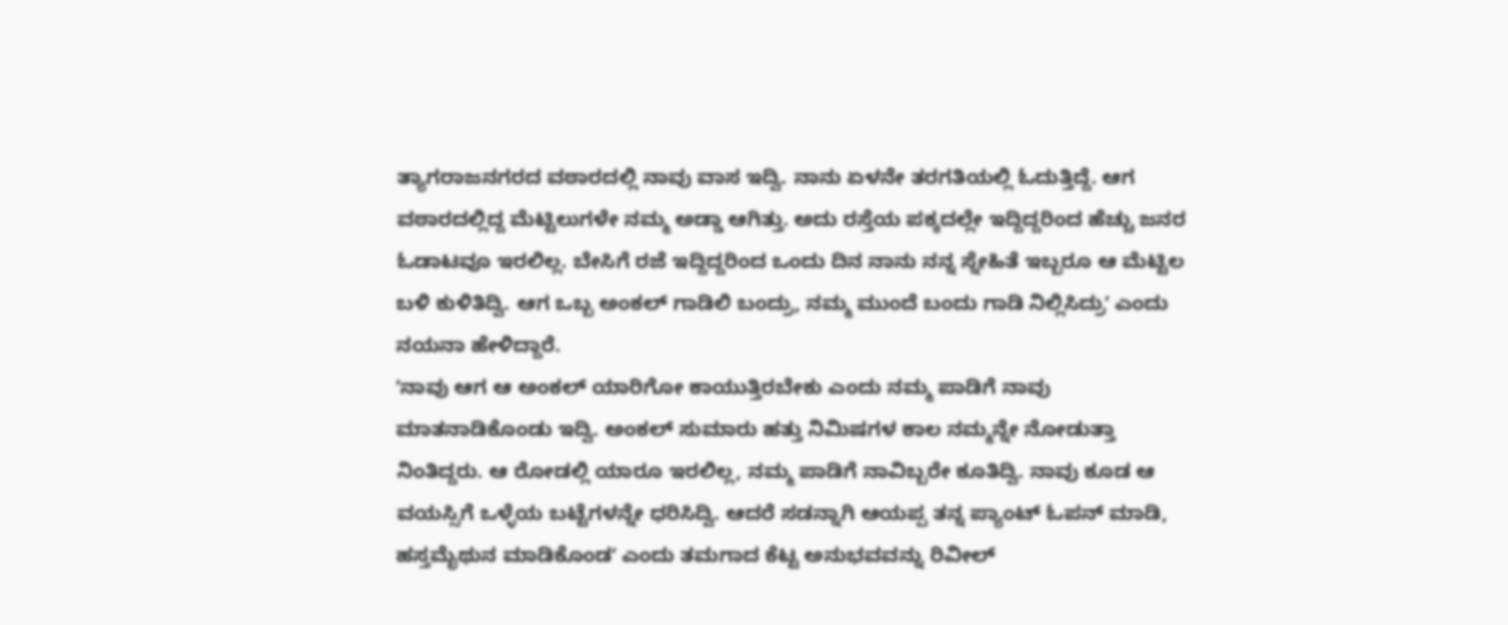ತ್ಯಾಗರಾಜನಗರದ ವಠಾರದಲ್ಲಿ ನಾವು ವಾಸ ಇದ್ವಿ. ನಾನು ಏಳನೇ ತರಗತಿಯಲ್ಲಿ ಓದುತ್ತಿದ್ದೆ. ಆಗ ವಠಾರದಲ್ಲಿದ್ದ ಮೆಟ್ಟಿಲುಗಳೇ ನಮ್ಮ ಅಡ್ಡಾ ಆಗಿತ್ತು. ಅದು ರಸ್ತೆಯ ಪಕ್ಕದಲ್ಲೇ ಇದ್ದಿದ್ದರಿಂದ ಹೆಚ್ಚು ಜನರ ಓಡಾಟವೂ ಇರಲಿಲ್ಲ. ಬೇಸಿಗೆ ರಜೆ ಇದ್ದಿದ್ದರಿಂದ ಒಂದು ದಿನ ನಾನು ನನ್ನ ಸ್ನೇಹಿತೆ ಇಬ್ಬರೂ ಆ ಮೆಟ್ಟಿಲ ಬಳಿ ಕುಳಿತಿದ್ವಿ. ಆಗ ಒಬ್ಬ ಅಂಕಲ್ ಗಾಡಿಲಿ ಬಂದ್ರು, ನಮ್ಮ ಮುಂದೆ ಬಂದು ಗಾಡಿ ನಿಲ್ಲಿಸಿದ್ರುʼ ಎಂದು ನಯನಾ ಹೇಳಿದ್ದಾರೆ.
ʼನಾವು ಆಗ ಆ ಅಂಕಲ್ ಯಾರಿಗೋ ಕಾಯುತ್ತಿರಬೇಕು ಎಂದು ನಮ್ಮ ಪಾಡಿಗೆ ನಾವು ಮಾತನಾಡಿಕೊಂಡು ಇದ್ವಿ. ಅಂಕಲ್ ಸುಮಾರು ಹತ್ತು ನಿಮಿಷಗಳ ಕಾಲ ನಮ್ಮನ್ನೇ ನೋಡುತ್ತಾ ನಿಂತಿದ್ದರು. ಆ ರೋಡಲ್ಲಿ ಯಾರೂ ಇರಲಿಲ್ಲ, ನಮ್ಮ ಪಾಡಿಗೆ ನಾವಿಬ್ಬರೇ ಕೂತಿದ್ವಿ. ನಾವು ಕೂಡ ಆ ವಯಸ್ಸಿಗೆ ಒಳ್ಳೆಯ ಬಟ್ಟೆಗಳನ್ನೇ ಧರಿಸಿದ್ವಿ. ಆದರೆ ಸಡನ್ನಾಗಿ ಆಯಪ್ಪ ತನ್ನ ಪ್ಯಾಂಟ್ ಓಪನ್ ಮಾಡಿ, ಹಸ್ತಮೈಥುನ ಮಾಡಿಕೊಂಡʼ ಎಂದು ತಮಗಾದ ಕೆಟ್ಟ ಅನುಭವವನ್ನು ರಿವೀಲ್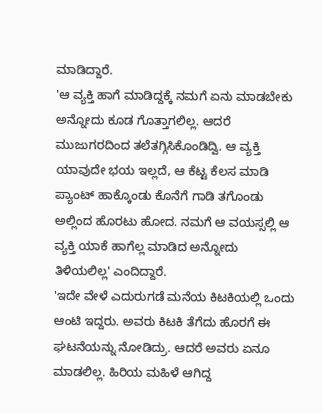ಮಾಡಿದ್ದಾರೆ.
'ಆ ವ್ಯಕ್ತಿ ಹಾಗೆ ಮಾಡಿದ್ದಕ್ಕೆ ನಮಗೆ ಏನು ಮಾಡಬೇಕು ಅನ್ನೋದು ಕೂಡ ಗೊತ್ತಾಗಲಿಲ್ಲ. ಆದರೆ ಮುಜುಗರದಿಂದ ತಲೆತಗ್ಗಿಸಿಕೊಂಡಿದ್ವಿ. ಆ ವ್ಯಕ್ತಿ ಯಾವುದೇ ಭಯ ಇಲ್ಲದೆ, ಆ ಕೆಟ್ಟ ಕೆಲಸ ಮಾಡಿ ಪ್ಯಾಂಟ್ ಹಾಕ್ಕೊಂಡು ಕೊನೆಗೆ ಗಾಡಿ ತಗೊಂಡು ಅಲ್ಲಿಂದ ಹೊರಟು ಹೋದ. ನಮಗೆ ಆ ವಯಸ್ಸಲ್ಲಿ ಆ ವ್ಯಕ್ತಿ ಯಾಕೆ ಹಾಗೆಲ್ಲ ಮಾಡಿದ ಅನ್ನೋದು ತಿಳಿಯಲಿಲ್ಲ' ಎಂದಿದ್ದಾರೆ.
'ಇದೇ ವೇಳೆ ಎದುರುಗಡೆ ಮನೆಯ ಕಿಟಕಿಯಲ್ಲಿ ಒಂದು ಆಂಟಿ ಇದ್ದರು. ಅವರು ಕಿಟಕಿ ತೆಗೆದು ಹೊರಗೆ ಈ ಘಟನೆಯನ್ನು ನೋಡಿದ್ರು. ಆದರೆ ಅವರು ಏನೂ ಮಾಡಲಿಲ್ಲ. ಹಿರಿಯ ಮಹಿಳೆ ಆಗಿದ್ದ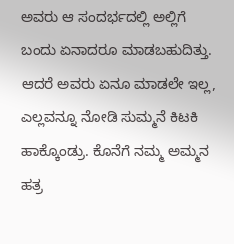ಅವರು ಆ ಸಂದರ್ಭದಲ್ಲಿ ಅಲ್ಲಿಗೆ ಬಂದು ಏನಾದರೂ ಮಾಡಬಹುದಿತ್ತು. ಆದರೆ ಅವರು ಏನೂ ಮಾಡಲೇ ಇಲ್ಲ, ಎಲ್ಲವನ್ನೂ ನೋಡಿ ಸುಮ್ಮನೆ ಕಿಟಕಿ ಹಾಕ್ಕೊಂಡ್ರು. ಕೊನೆಗೆ ನಮ್ಮ ಅಮ್ಮನ ಹತ್ರ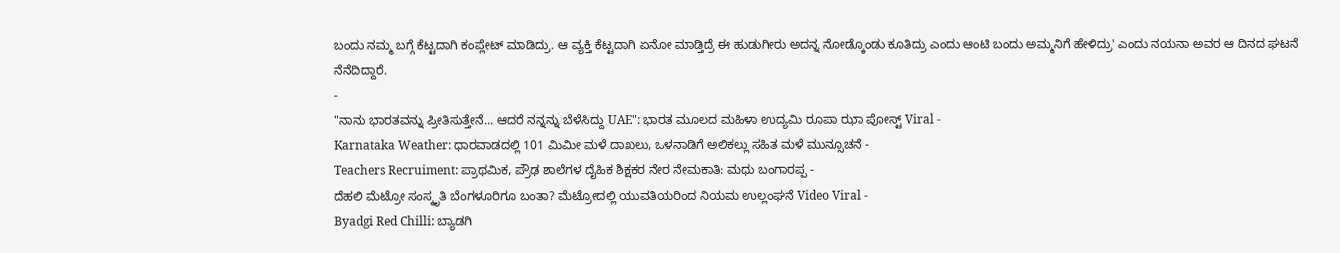ಬಂದು ನಮ್ಮ ಬಗ್ಗೆ ಕೆಟ್ಟದಾಗಿ ಕಂಪ್ಲೇಟ್ ಮಾಡಿದ್ರು. ಆ ವ್ಯಕ್ತಿ ಕೆಟ್ಟದಾಗಿ ಏನೋ ಮಾಡ್ತಿದ್ರೆ ಈ ಹುಡುಗೀರು ಅದನ್ನ ನೋಡ್ಕೊಂಡು ಕೂತಿದ್ರು ಎಂದು ಆಂಟಿ ಬಂದು ಅಮ್ಮನಿಗೆ ಹೇಳಿದ್ರು' ಎಂದು ನಯನಾ ಅವರ ಆ ದಿನದ ಘಟನೆ ನೆನೆದಿದ್ದಾರೆ.
-
"ನಾನು ಭಾರತವನ್ನು ಪ್ರೀತಿಸುತ್ತೇನೆ... ಆದರೆ ನನ್ನನ್ನು ಬೆಳೆಸಿದ್ದು UAE": ಭಾರತ ಮೂಲದ ಮಹಿಳಾ ಉದ್ಯಮಿ ರೂಪಾ ಝಾ ಪೋಸ್ಟ್ Viral -
Karnataka Weather: ಧಾರವಾಡದಲ್ಲಿ 101 ಮಿಮೀ ಮಳೆ ದಾಖಲು, ಒಳನಾಡಿಗೆ ಅಲಿಕಲ್ಲು ಸಹಿತ ಮಳೆ ಮುನ್ಸೂಚನೆ -
Teachers Recruiment: ಪ್ರಾಥಮಿಕ, ಪ್ರೌಢ ಶಾಲೆಗಳ ದೈಹಿಕ ಶಿಕ್ಷಕರ ನೇರ ನೇಮಕಾತಿ: ಮಧು ಬಂಗಾರಪ್ಪ -
ದೆಹಲಿ ಮೆಟ್ರೋ ಸಂಸ್ಕೃತಿ ಬೆಂಗಳೂರಿಗೂ ಬಂತಾ? ಮೆಟ್ರೋದಲ್ಲಿ ಯುವತಿಯರಿಂದ ನಿಯಮ ಉಲ್ಲಂಘನೆ Video Viral -
Byadgi Red Chilli: ಬ್ಯಾಡಗಿ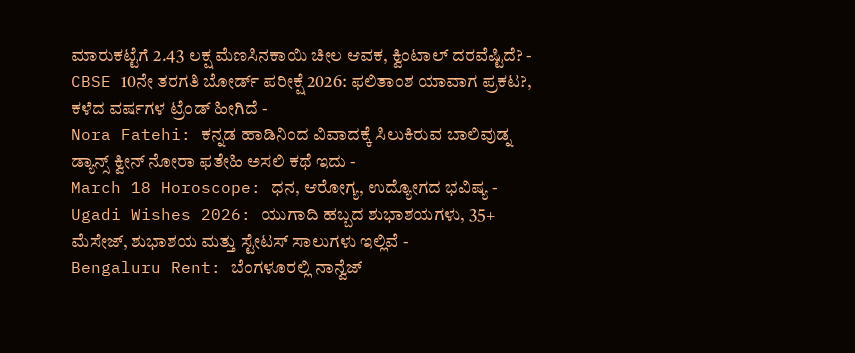ಮಾರುಕಟ್ಟೆಗೆ 2.43 ಲಕ್ಷ ಮೆಣಸಿನಕಾಯಿ ಚೀಲ ಆವಕ, ಕ್ವಿಂಟಾಲ್ ದರವೆಷ್ಟಿದೆ? -
CBSE 10ನೇ ತರಗತಿ ಬೋರ್ಡ್ ಪರೀಕ್ಷೆ 2026: ಫಲಿತಾಂಶ ಯಾವಾಗ ಪ್ರಕಟ?, ಕಳೆದ ವರ್ಷಗಳ ಟ್ರೆಂಡ್ ಹೀಗಿದೆ -
Nora Fatehi: ಕನ್ನಡ ಹಾಡಿನಿಂದ ವಿವಾದಕ್ಕೆ ಸಿಲುಕಿರುವ ಬಾಲಿವುಡ್ನ ಡ್ಯಾನ್ಸ್ ಕ್ವೀನ್ ನೋರಾ ಫತೇಹಿ ಅಸಲಿ ಕಥೆ ಇದು -
March 18 Horoscope: ಧನ, ಆರೋಗ್ಯ, ಉದ್ಯೋಗದ ಭವಿಷ್ಯ -
Ugadi Wishes 2026: ಯುಗಾದಿ ಹಬ್ಬದ ಶುಭಾಶಯಗಳು, 35+ ಮೆಸೇಜ್, ಶುಭಾಶಯ ಮತ್ತು ಸ್ಟೇಟಸ್ ಸಾಲುಗಳು ಇಲ್ಲಿವೆ -
Bengaluru Rent: ಬೆಂಗಳೂರಲ್ಲಿ ನಾನ್ವೆಜ್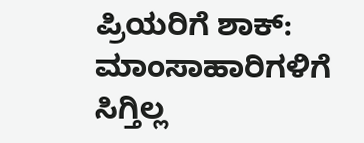ಪ್ರಿಯರಿಗೆ ಶಾಕ್: ಮಾಂಸಾಹಾರಿಗಳಿಗೆ ಸಿಗ್ತಿಲ್ಲ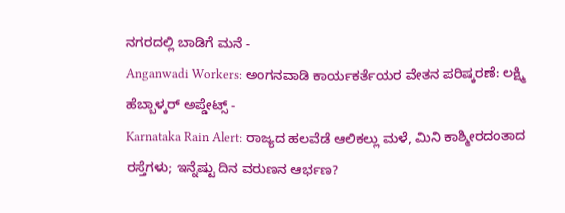ನಗರದಲ್ಲಿ ಬಾಡಿಗೆ ಮನೆ -
Anganwadi Workers: ಅಂಗನವಾಡಿ ಕಾರ್ಯಕರ್ತೆಯರ ವೇತನ ಪರಿಷ್ಕರಣೆ: ಲಕ್ಷ್ಮಿ ಹೆಬ್ಬಾಳ್ಕರ್ ಅಪ್ಡೇಟ್ಸ್ -
Karnataka Rain Alert: ರಾಜ್ಯದ ಹಲವೆಡೆ ಆಲಿಕಲ್ಲು ಮಳೆ, ಮಿನಿ ಕಾಶ್ಮೀರದಂತಾದ ರಸ್ತೆಗಳು; ಇನ್ನೆಷ್ಟು ದಿನ ವರುಣನ ಆರ್ಭಣ?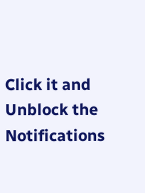Click it and Unblock the Notifications